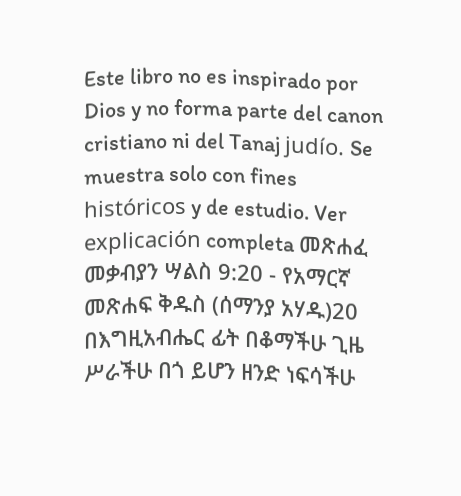Este libro no es inspirado por Dios y no forma parte del canon cristiano ni del Tanaj judío. Se muestra solo con fines históricos y de estudio. Ver explicación completa መጽሐፈ መቃብያን ሣልስ 9:20 - የአማርኛ መጽሐፍ ቅዱስ (ሰማንያ አሃዱ)20 በእግዚአብሔር ፊት በቆማችሁ ጊዜ ሥራችሁ በጎ ይሆን ዘንድ ነፍሳችሁ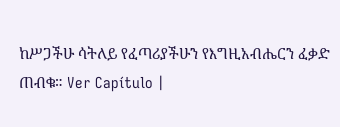ከሥጋችሁ ሳትለይ የፈጣሪያችሁን የእግዚአብሔርን ፈቃድ ጠብቁ። Ver Capítulo |